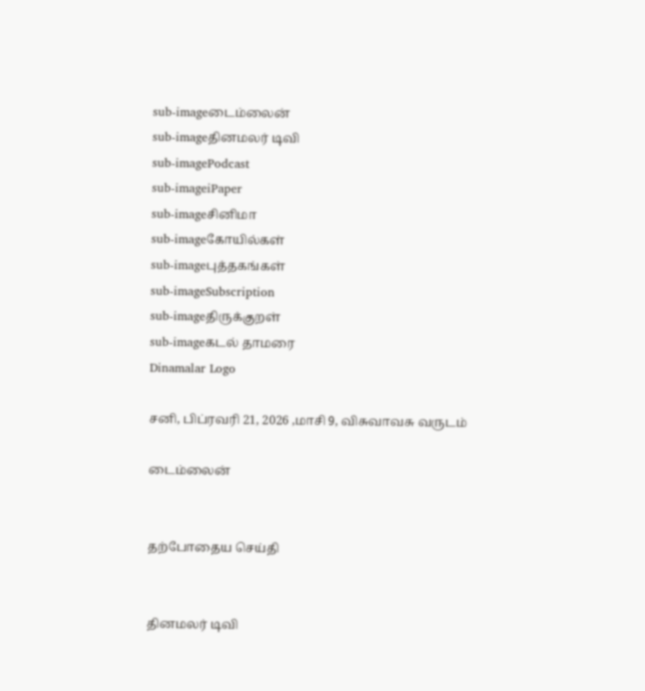sub-imageடைம்லைன்
sub-imageதினமலர் டிவி
sub-imagePodcast
sub-imageiPaper
sub-imageசினிமா
sub-imageகோயில்கள்
sub-imageபுத்தகங்கள்
sub-imageSubscription
sub-imageதிருக்குறள்
sub-imageகடல் தாமரை
Dinamalar Logo

சனி, பிப்ரவரி 21, 2026 ,மாசி 9, விசுவாவசு வருடம்

டைம்லைன்


தற்போதைய செய்தி


தினமலர் டிவி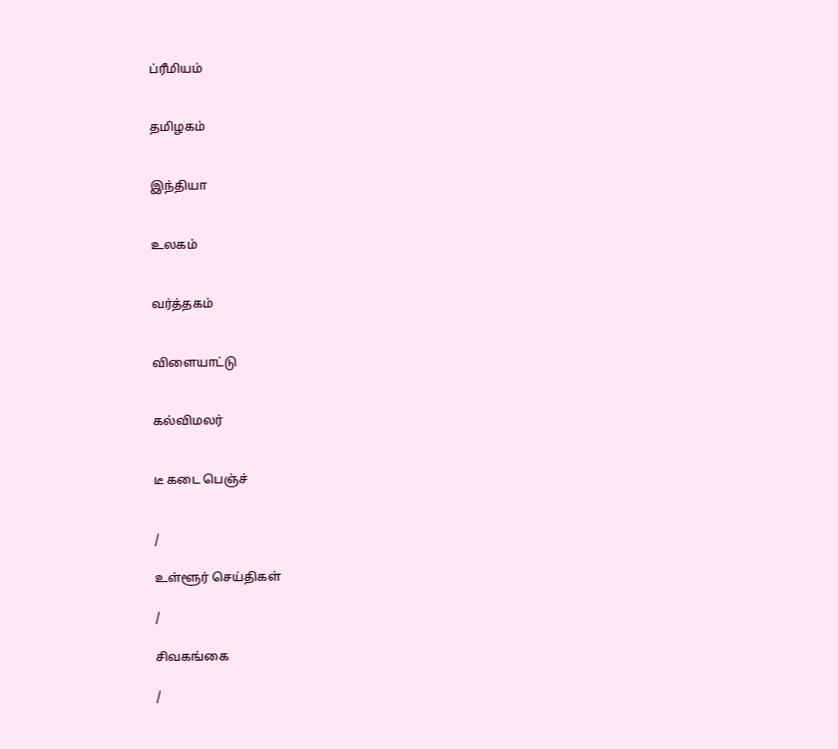ப்ரீமியம்


தமிழகம்


இந்தியா


உலகம்


வர்த்தகம்


விளையாட்டு


கல்விமலர்


டீ கடை பெஞ்ச்


/

உள்ளூர் செய்திகள்

/

சிவகங்கை

/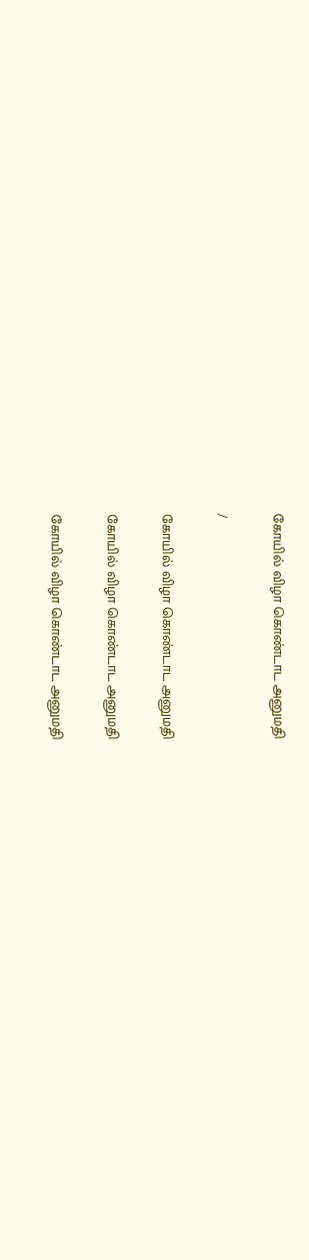கோயில் விழா கொண்டாட அனுமதி

/

கோயில் விழா கொண்டாட அனுமதி

கோயில் விழா கொண்டாட அனுமதி

கோயில் விழா கொண்டாட அனுமதி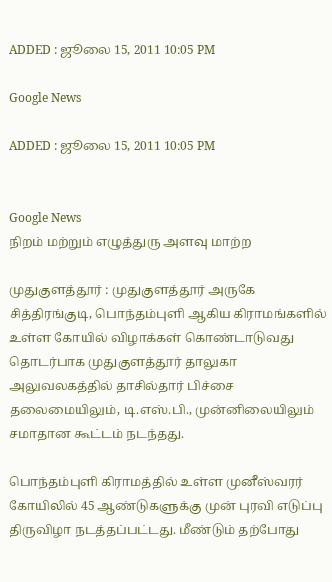ADDED : ஜூலை 15, 2011 10:05 PM

Google News

ADDED : ஜூலை 15, 2011 10:05 PM


Google News
நிறம் மற்றும் எழுத்துரு அளவு மாற்ற

முதுகுளத்தூர் : முதுகுளத்தூர் அருகே சித்திரங்குடி, பொந்தம்புளி ஆகிய கிராமங்களில் உள்ள கோயில் விழாக்கள் கொண்டாடுவது தொடர்பாக முதுகுளத்தூர் தாலுகா அலுவலகத்தில் தாசில்தார் பிச்சை தலைமையிலும், டி.எஸ்.பி., முன்னிலையிலும் சமாதான கூட்டம் நடந்தது.

பொந்தம்புளி கிராமத்தில் உள்ள முனீஸ்வரர் கோயிலில் 45 ஆண்டுகளுக்கு முன் புரவி எடுப்பு திருவிழா நடத்தப்பட்டது. மீண்டும் தற்போது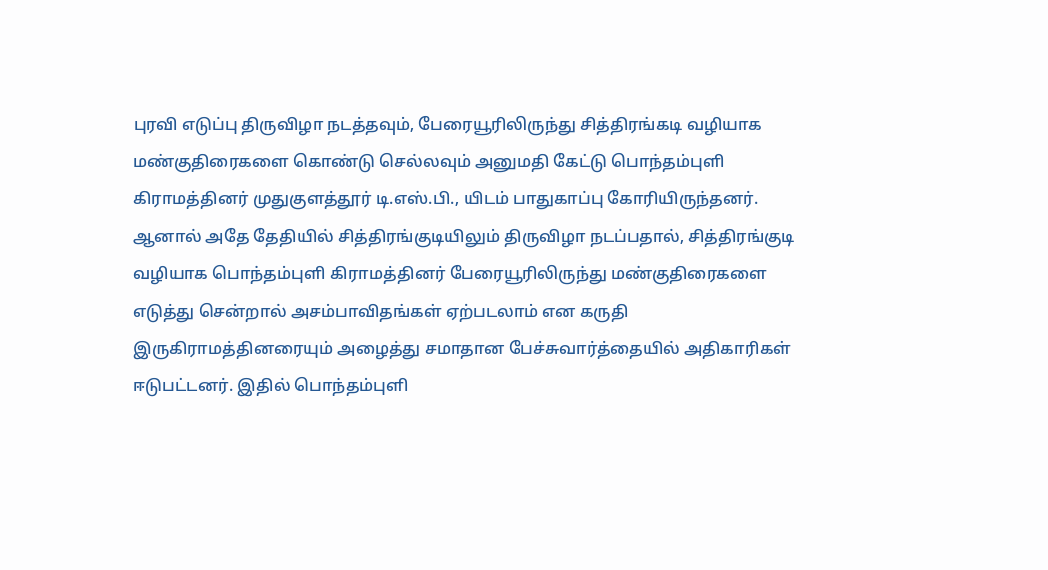புரவி எடுப்பு திருவிழா நடத்தவும், பேரையூரிலிருந்து சித்திரங்கடி வழியாக மண்குதிரைகளை கொண்டு செல்லவும் அனுமதி கேட்டு பொந்தம்புளி கிராமத்தினர் முதுகுளத்தூர் டி.எஸ்.பி., யிடம் பாதுகாப்பு கோரியிருந்தனர். ஆனால் அதே தேதியில் சித்திரங்குடியிலும் திருவிழா நடப்பதால், சித்திரங்குடி வழியாக பொந்தம்புளி கிராமத்தினர் பேரையூரிலிருந்து மண்குதிரைகளை எடுத்து சென்றால் அசம்பாவிதங்கள் ஏற்படலாம் என கருதி இருகிராமத்தினரையும் அழைத்து சமாதான பேச்சுவார்த்தையில் அதிகாரிகள் ஈடுபட்டனர். இதில் பொந்தம்புளி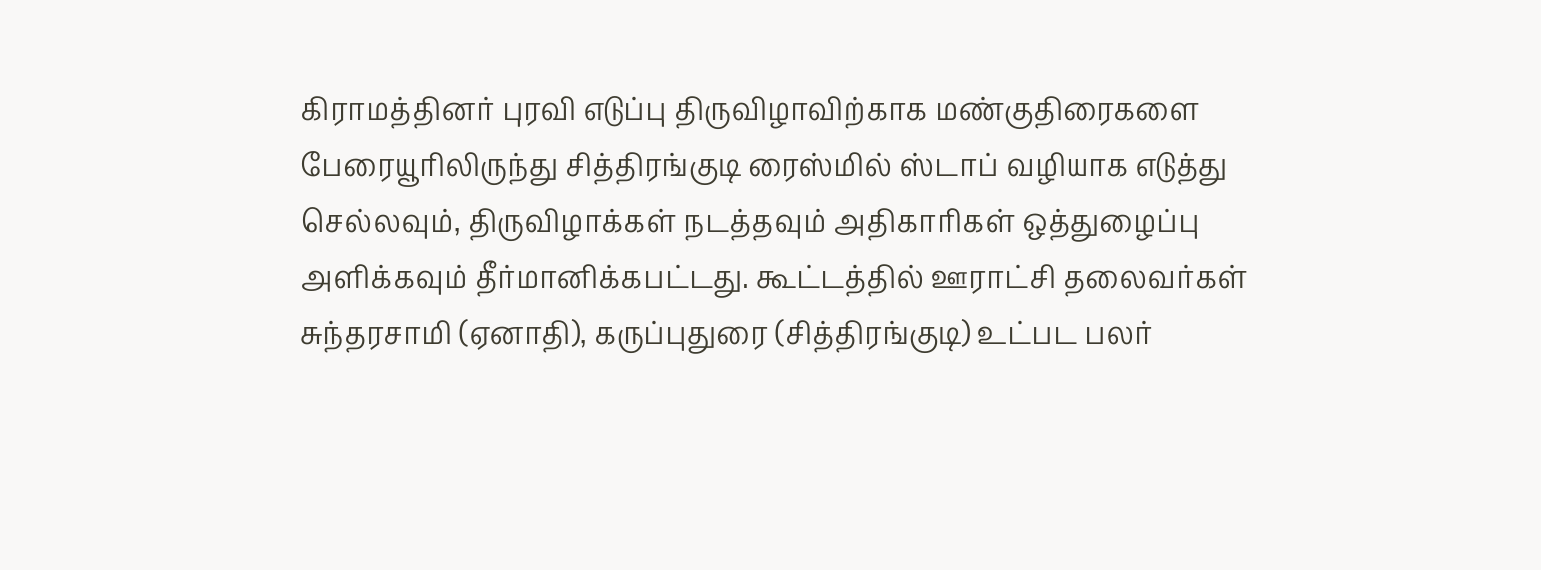கிராமத்தினர் புரவி எடுப்பு திருவிழாவிற்காக மண்குதிரைகளை பேரையூரிலிருந்து சித்திரங்குடி ரைஸ்மில் ஸ்டாப் வழியாக எடுத்து செல்லவும், திருவிழாக்கள் நடத்தவும் அதிகாரிகள் ஒத்துழைப்பு அளிக்கவும் தீர்மானிக்கபட்டது. கூட்டத்தில் ஊராட்சி தலைவர்கள் சுந்தரசாமி (ஏனாதி), கருப்புதுரை (சித்திரங்குடி) உட்பட பலர்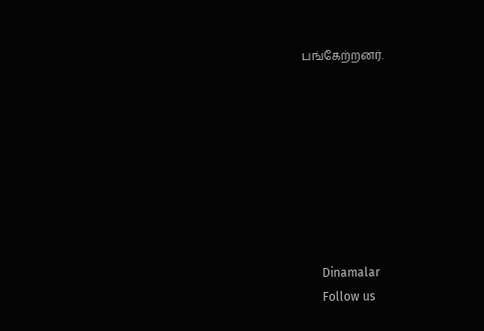பங்கேற்றனர்.








      Dinamalar
      Follow us